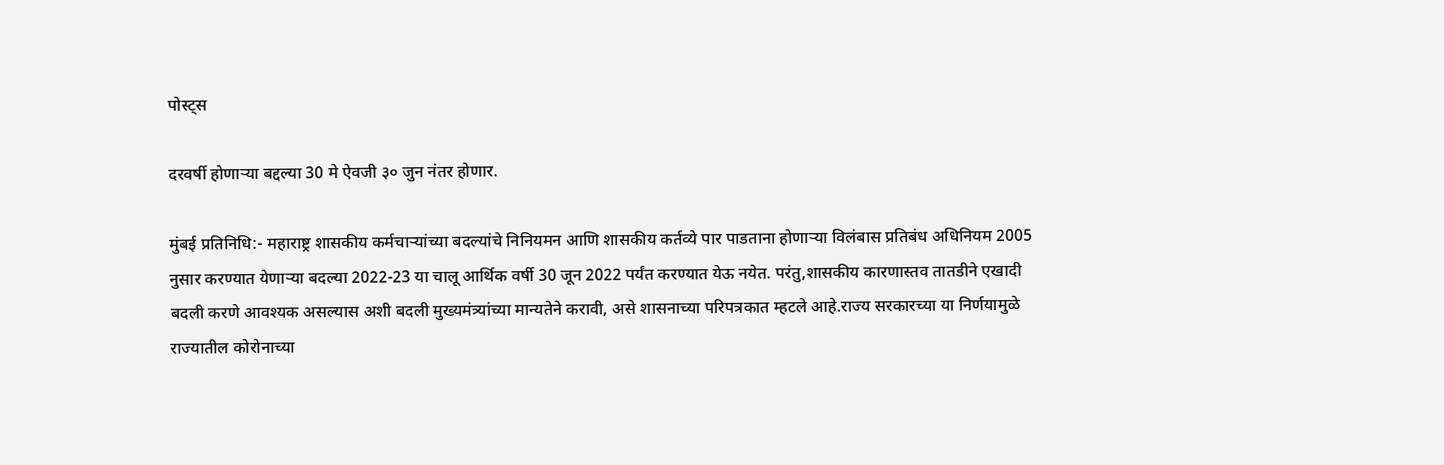पोस्ट्स

दरवर्षी होणाऱ्या बद्दल्या 30 मे ऐवजी ३० जुन नंतर होणार.

मुंबई प्रतिनिधि:- महाराष्ट्र शासकीय कर्मचाऱ्यांच्या बदल्यांचे निनियमन आणि शासकीय कर्तव्ये पार पाडताना होणाऱ्या विलंबास प्रतिबंध अधिनियम 2005 नुसार करण्यात येणाऱ्या बदल्या 2022-23 या चालू आर्थिक वर्षी 30 जून 2022 पर्यंत करण्यात येऊ नयेत. परंतु,शासकीय कारणास्तव तातडीने एखादी बदली करणे आवश्यक असल्यास अशी बदली मुख्यमंत्र्यांच्या मान्यतेने करावी, असे शासनाच्या परिपत्रकात म्हटले आहे.राज्य सरकारच्या या निर्णयामुळे राज्यातील कोरोनाच्या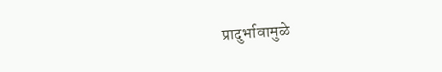प्रादुर्भावामुळे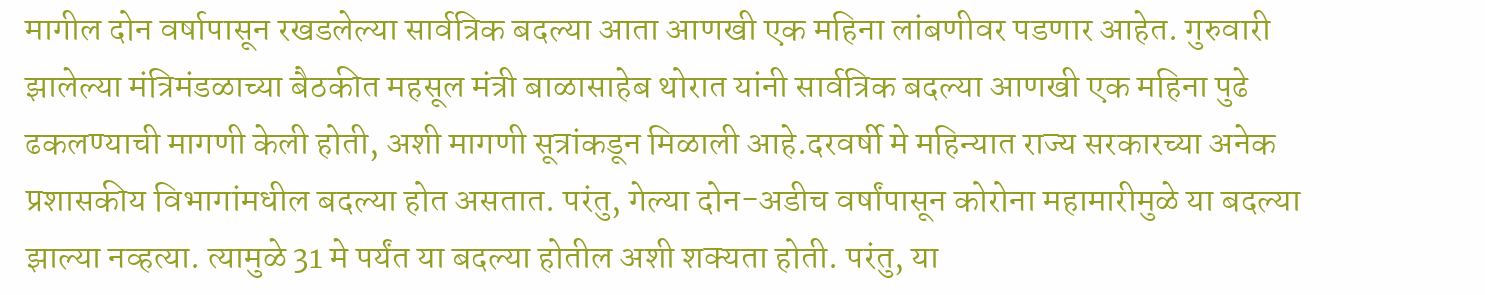मागील दोन वर्षापासून रखडलेल्या सार्वत्रिक बदल्या आता आणखी एक महिना लांबणीवर पडणार आहेत. गुरुवारी झालेल्या मंत्रिमंडळाच्या बैठकीत महसूल मंत्री बाळासाहेब थोरात यांनी सार्वत्रिक बदल्या आणखी एक महिना पुढे ढकलण्याची मागणी केली होती, अशी मागणी सूत्रांकडून मिळाली आहे.दरवर्षी मे महिन्यात राज्य सरकारच्या अनेक प्रशासकीय विभागांमधील बदल्या होत असतात. परंतु, गेल्या दोन-अडीच वर्षांपासून कोरोना महामारीमुळे या बदल्या झाल्या नव्हत्या. त्यामुळे 31 मे पर्यंत या बदल्या होतील अशी शक्यता होती. परंतु, या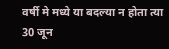वर्षी मे मध्ये या बदल्या न होता त्या 30 जून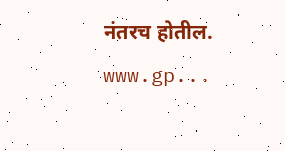नंतरच होतील. www.gp...